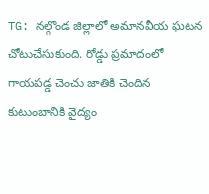TG: నల్గొండ జిల్లాలో అమానవీయ ఘటన చోటుచేసుకుంది. రోడ్డు ప్రమాదంలో గాయపడ్డ చెంచు జాతికి చెందిన కుటుంబానికి వైద్యం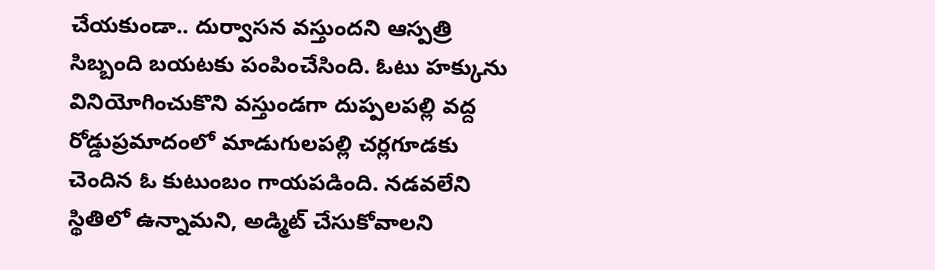చేయకుండా.. దుర్వాసన వస్తుందని ఆస్పత్రి సిబ్బంది బయటకు పంపించేసింది. ఓటు హక్కును వినియోగించుకొని వస్తుండగా దుప్పలపల్లి వద్ద రోడ్డుప్రమాదంలో మాడుగులపల్లి చర్లగూడకు చెందిన ఓ కుటుంబం గాయపడింది. నడవలేని స్థితిలో ఉన్నామని, అడ్మిట్ చేసుకోవాలని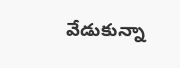వేడుకున్నా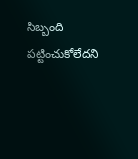సిబ్బంది పట్టించుకోలేదని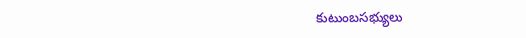కుటుంబసభ్యులు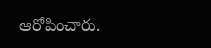ఆరోపించారు.